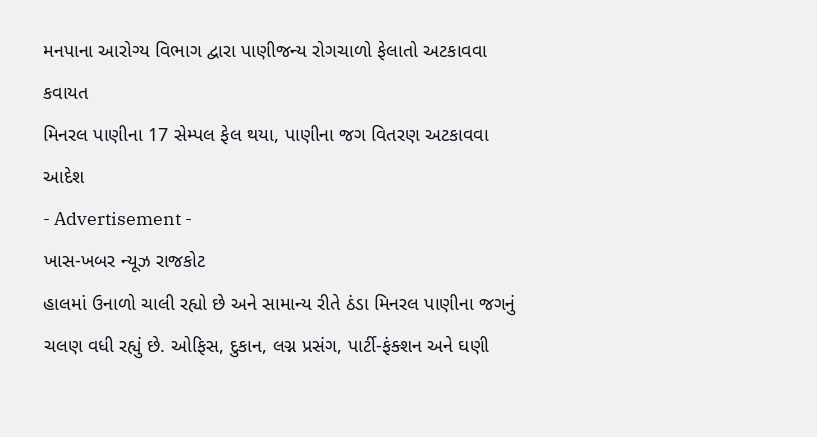મનપાના આરોગ્ય વિભાગ દ્વારા પાણીજન્ય રોગચાળો ફેલાતો અટકાવવા કવાયત
મિનરલ પાણીના 17 સેમ્પલ ફેલ થયા, પાણીના જગ વિતરણ અટકાવવા આદેશ
- Advertisement -
ખાસ-ખબર ન્યૂઝ રાજકોટ
હાલમાં ઉનાળો ચાલી રહ્યો છે અને સામાન્ય રીતે ઠંડા મિનરલ પાણીના જગનું ચલણ વધી રહ્યું છે. ઓફિસ, દુકાન, લગ્ન પ્રસંગ, પાર્ટી-ફંક્શન અને ઘણી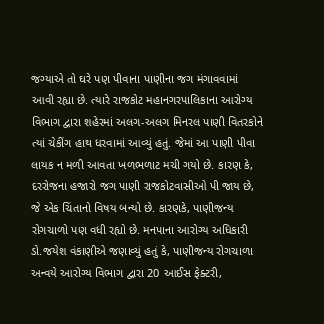જગ્યાએ તો ઘરે પણ પીવાના પાણીના જગ મંગાવવામાં આવી રહ્યા છે. ત્યારે રાજકોટ મહાનગરપાલિકાના આરોગ્ય વિભાગ દ્વારા શહેરમાં અલગ-અલગ મિનરલ પાણી વિતરકોને ત્યાં ચેકીંગ હાથ ધરવામાં આવ્યું હતું. જેમાં આ પાણી પીવા લાયક ન મળી આવતા ખળભળાટ મચી ગયો છે. કારણ કે, દરરોજના હજારો જગ પાણી રાજકોટવાસીઓ પી જાય છે, જે એક ચિંતાનો વિષય બન્યો છે. કારણકે, પાણીજન્ય રોગચાળો પણ વધી રહ્યો છે. મનપાના આરોગ્ય અધિકારી ડો.જયેશ વંકાણીએ જણાવ્યું હતું કે, પાણીજન્ય રોગચાળા અન્વયે આરોગ્ય વિભાગ દ્વારા 20 આઈસ ફેક્ટરી,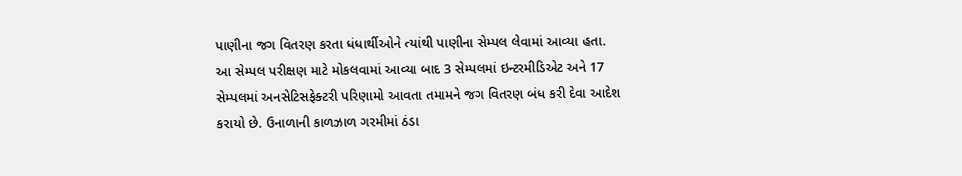પાણીના જગ વિતરણ કરતા ધંધાર્થીઓને ત્યાંથી પાણીના સેમ્પલ લેવામાં આવ્યા હતા.
આ સેમ્પલ પરીક્ષણ માટે મોકલવામાં આવ્યા બાદ 3 સેમ્પલમાં ઇન્ટરમીડિએટ અને 17 સેમ્પલમાં અનસેટિસફેક્ટરી પરિણામો આવતા તમામને જગ વિતરણ બંધ કરી દેવા આદેશ કરાયો છે. ઉનાળાની કાળઝાળ ગરમીમાં ઠંડા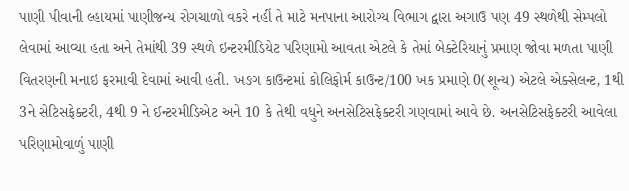પાણી પીવાની લ્હાયમાં પાણીજન્ય રોગચાળો વકરે નહીં તે માટે મનપાના આરોગ્ય વિભાગ દ્વારા અગાઉ પણ 49 સ્થળેથી સેમ્પલો લેવામાં આવ્યા હતા અને તેમાંથી 39 સ્થળે ઇન્ટરમીડિયેટ પરિણામો આવતા એટલે કે તેમાં બેક્ટેરિયાનું પ્રમાણ જોવા મળતા પાણી વિતરણની મનાઇ ફરમાવી દેવામાં આવી હતી. ખઙગ કાઉન્ટમાં કોલિફોર્મ કાઉન્ટ/100 ખક પ્રમાણે 0(શૂન્ય) એટલે એક્સેલન્ટ, 1થી 3ને સેટિસફેક્ટરી, 4થી 9 ને ઈન્ટરમીડિએટ અને 10 કે તેથી વધુને અનસેટિસફેક્ટરી ગણવામાં આવે છે. અનસેટિસફેક્ટરી આવેલા પરિણામોવાળું પાણી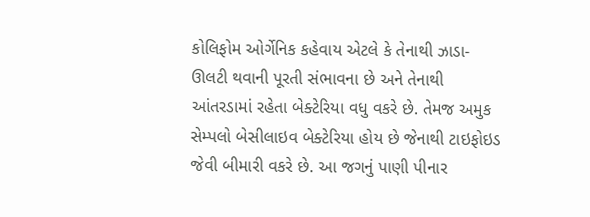કોલિફોમ ઓર્ગેનિક કહેવાય એટલે કે તેનાથી ઝાડા-ઊલટી થવાની પૂરતી સંભાવના છે અને તેનાથી આંતરડામાં રહેતા બેક્ટેરિયા વધુ વકરે છે. તેમજ અમુક સેમ્પલો બેસીલાઇવ બેક્ટેરિયા હોય છે જેનાથી ટાઇફોઇડ જેવી બીમારી વકરે છે. આ જગનું પાણી પીનાર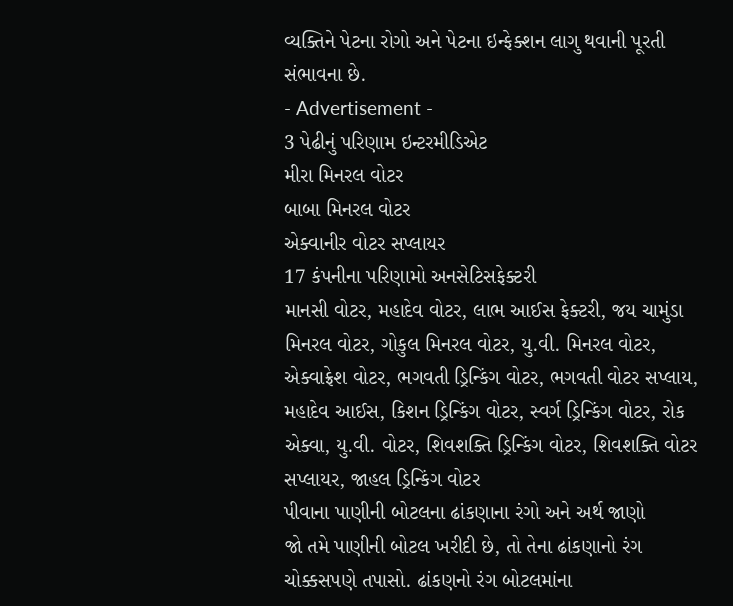વ્યક્તિને પેટના રોગો અને પેટના ઇન્ફેક્શન લાગુ થવાની પૂરતી સંભાવના છે.
- Advertisement -
3 પેઢીનું પરિણામ ઇન્ટરમીડિએટ
મીરા મિનરલ વોટર
બાબા મિનરલ વોટર
એક્વાનીર વોટર સપ્લાયર
17 કંપનીના પરિણામો અનસેટિસફેક્ટરી
માનસી વોટર, મહાદેવ વોટર, લાભ આઈસ ફેક્ટરી, જય ચામુંડા મિનરલ વોટર, ગોકુલ મિનરલ વોટર, યુ.વી. મિનરલ વોટર, એક્વાફ્રેશ વોટર, ભગવતી ડ્રિન્કિંગ વોટર, ભગવતી વોટર સપ્લાય, મહાદેવ આઈસ, કિશન ડ્રિન્કિંગ વોટર, સ્વર્ગ ડ્રિન્કિંગ વોટર, રોક એક્વા, યુ.વી. વોટર, શિવશક્તિ ડ્રિન્કિંગ વોટર, શિવશક્તિ વોટર સપ્લાયર, જાહલ ડ્રિન્કિંગ વોટર
પીવાના પાણીની બોટલના ઢાંકણાના રંગો અને અર્થ જાણો
જો તમે પાણીની બોટલ ખરીદી છે, તો તેના ઢાંકણાનો રંગ ચોક્કસપણે તપાસો. ઢાંકણનો રંગ બોટલમાંના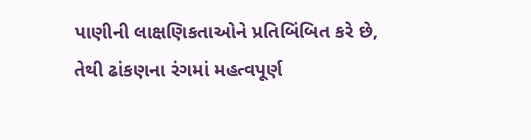પાણીની લાક્ષણિકતાઓને પ્રતિબિંબિત કરે છે, તેથી ઢાંકણના રંગમાં મહત્વપૂર્ણ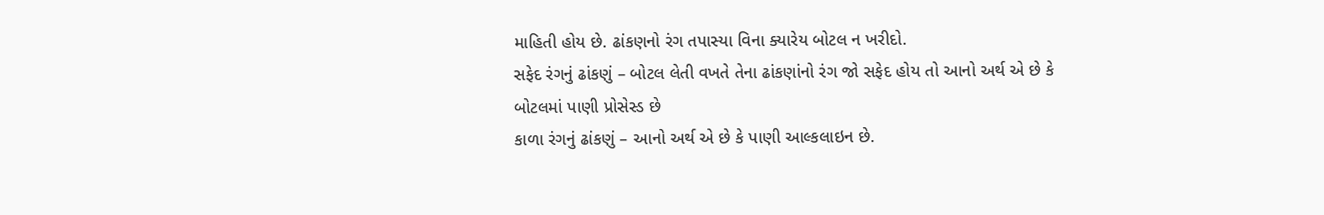માહિતી હોય છે. ઢાંકણનો રંગ તપાસ્યા વિના ક્યારેય બોટલ ન ખરીદો.
સફેદ રંગનું ઢાંકણું – બોટલ લેતી વખતે તેના ઢાંકણાંનો રંગ જો સફેદ હોય તો આનો અર્થ એ છે કે બોટલમાં પાણી પ્રોસેસ્ડ છે
કાળા રંગનું ઢાંકણું – આનો અર્થ એ છે કે પાણી આલ્કલાઇન છે.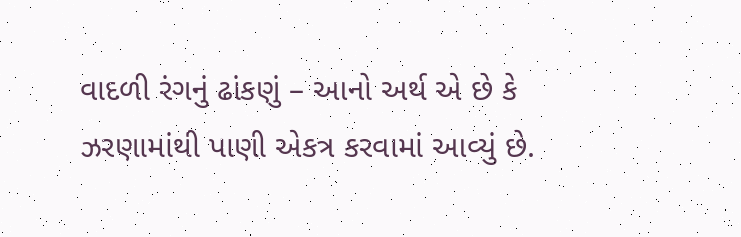વાદળી રંગનું ઢાંકણું – આનો અર્થ એ છે કે ઝરણામાંથી પાણી એકત્ર કરવામાં આવ્યું છે.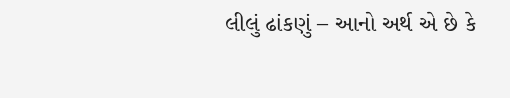લીલું ઢાંકણું – આનો અર્થ એ છે કે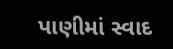પાણીમાં સ્વાદ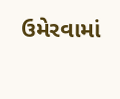ઉમેરવામાં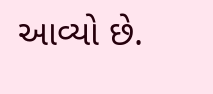આવ્યો છે.